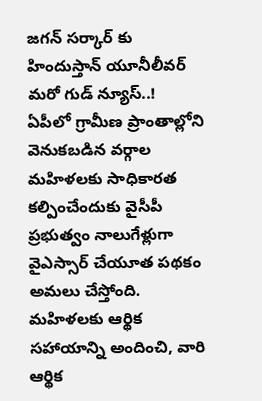జగన్ సర్కార్ కు హిందుస్తాన్ యూనీలీవర్ మరో గుడ్ న్యూస్..!
ఏపీలో గ్రామీణ ప్రాంతాల్లోని వెనుకబడిన వర్గాల మహిళలకు సాధికారత కల్పించేందుకు వైసీపీ ప్రభుత్వం నాలుగేళ్లుగా వైఎస్సార్ చేయూత పథకం అమలు చేస్తోంది. మహిళలకు ఆర్థిక సహాయాన్ని అందించి, వారి ఆర్థిక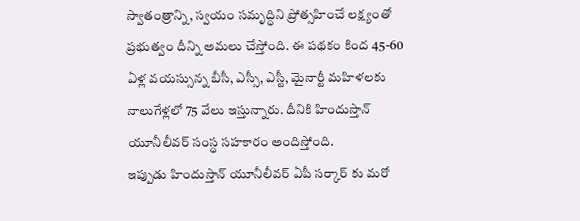స్వాతంత్రాన్ని, స్వయం సమృద్ధిని ప్రోత్సహించే లక్ష్యంతో ప్రభుత్వం దీన్ని అమలు చేస్తోంది. ఈ పథకం కింద 45-60 ఏళ్ల వయస్సున్న బీసీ, ఎస్సీ, ఎస్టీ, మైనార్టీ మహిళలకు నాలుగేళ్లలో 75 వేలు ఇస్తున్నారు. దీనికి హిందుస్తాన్ యూనీలీవర్ సంస్ధ సహకారం అందిస్తోంది.
ఇప్పుడు హిందుస్తాన్ యూనీలీవర్ ఏపీ సర్కార్ కు మరో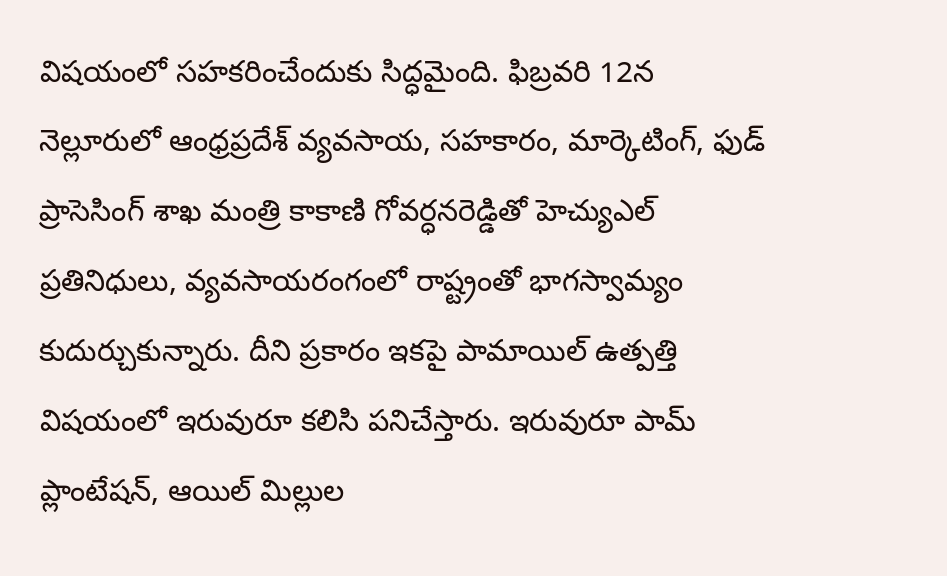విషయంలో సహకరించేందుకు సిద్ధమైంది. ఫిబ్రవరి 12న నెల్లూరులో ఆంధ్రప్రదేశ్ వ్యవసాయ, సహకారం, మార్కెటింగ్, ఫుడ్ ప్రాసెసింగ్ శాఖ మంత్రి కాకాణి గోవర్ధనరెడ్డితో హెచ్యుఎల్ ప్రతినిధులు, వ్యవసాయరంగంలో రాష్ట్రంతో భాగస్వామ్యం కుదుర్చుకున్నారు. దీని ప్రకారం ఇకపై పామాయిల్ ఉత్పత్తి విషయంలో ఇరువురూ కలిసి పనిచేస్తారు. ఇరువురూ పామ్ ప్లాంటేషన్, ఆయిల్ మిల్లుల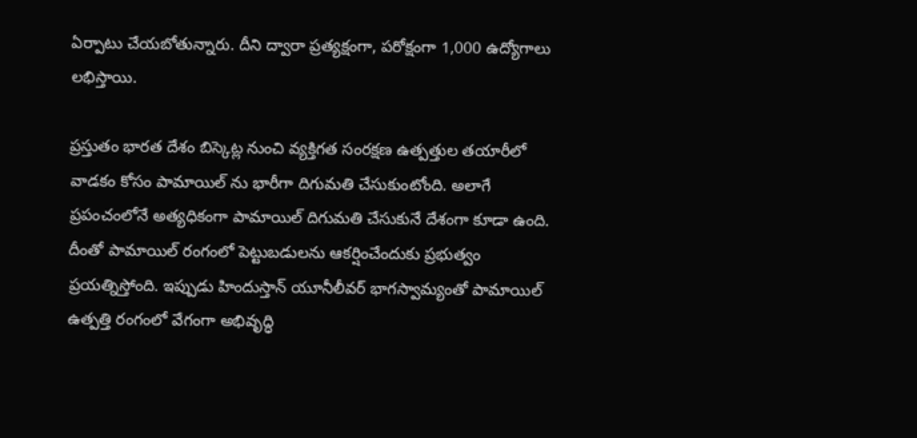ఏర్పాటు చేయబోతున్నారు. దీని ద్వారా ప్రత్యక్షంగా, పరోక్షంగా 1,000 ఉద్యోగాలు లభిస్తాయి.

ప్రస్తుతం భారత దేశం బిస్కెట్ల నుంచి వ్యక్తిగత సంరక్షణ ఉత్పత్తుల తయారీలో వాడకం కోసం పామాయిల్ ను భారీగా దిగుమతి చేసుకుంటోంది. అలాగే ప్రపంచంలోనే అత్యధికంగా పామాయిల్ దిగుమతి చేసుకునే దేశంగా కూడా ఉంది. దీంతో పామాయిల్ రంగంలో పెట్టుబడులను ఆకర్షించేందుకు ప్రభుత్వం ప్రయత్నిస్తోంది. ఇప్పుడు హిందుస్తాన్ యూనీలీవర్ భాగస్వామ్యంతో పామాయిల్ ఉత్పత్తి రంగంలో వేగంగా అభివృద్ధి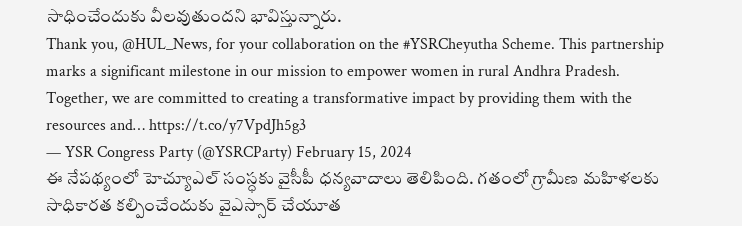సాధించేందుకు వీలవుతుందని భావిస్తున్నారు.
Thank you, @HUL_News, for your collaboration on the #YSRCheyutha Scheme. This partnership marks a significant milestone in our mission to empower women in rural Andhra Pradesh. Together, we are committed to creating a transformative impact by providing them with the resources and… https://t.co/y7VpdJh5g3
— YSR Congress Party (@YSRCParty) February 15, 2024
ఈ నేపథ్యంలో హెచ్యూఎల్ సంస్ధకు వైసీపీ ధన్యవాదాలు తెలిపింది. గతంలో గ్రామీణ మహిళలకు సాధికారత కల్పించేందుకు వైఎస్సార్ చేయూత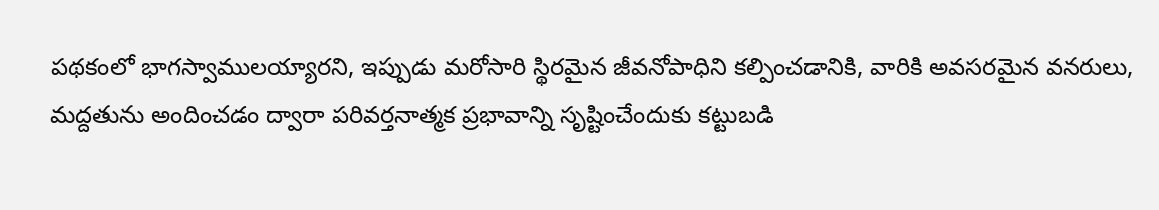పథకంలో భాగస్వాములయ్యారని, ఇప్పుడు మరోసారి స్థిరమైన జీవనోపాధిని కల్పించడానికి, వారికి అవసరమైన వనరులు, మద్దతును అందించడం ద్వారా పరివర్తనాత్మక ప్రభావాన్ని సృష్టించేందుకు కట్టుబడి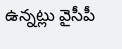ఉన్నట్లు వైసీపీ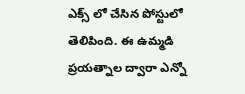ఎక్స్ లో చేసిన పోస్టులో తెలిపింది. ఈ ఉమ్మడి ప్రయత్నాల ద్వారా ఎన్నో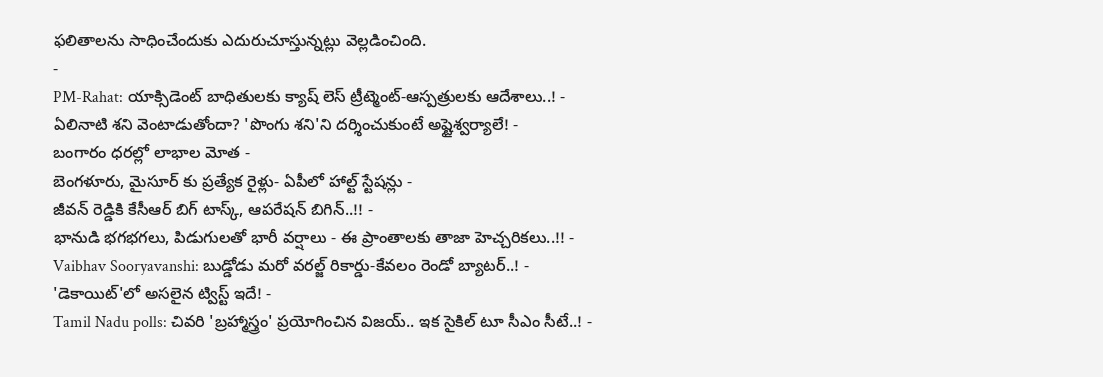ఫలితాలను సాధించేందుకు ఎదురుచూస్తున్నట్లు వెల్లడించింది.
-
PM-Rahat: యాక్సిడెంట్ బాధితులకు క్యాష్ లెస్ ట్రీట్మెంట్-ఆస్పత్రులకు ఆదేశాలు..! -
ఏలినాటి శని వెంటాడుతోందా? 'పొంగు శని'ని దర్శించుకుంటే అష్టైశ్వర్యాలే! -
బంగారం ధరల్లో లాభాల మోత -
బెంగళూరు, మైసూర్ కు ప్రత్యేక రైళ్లు- ఏపీలో హాల్ట్ స్టేషన్లు -
జీవన్ రెడ్డికి కేసీఆర్ బిగ్ టాస్క్, ఆపరేషన్ బిగిన్..!! -
భానుడి భగభగలు, పిడుగులతో భారీ వర్షాలు - ఈ ప్రాంతాలకు తాజా హెచ్చరికలు..!! -
Vaibhav Sooryavanshi: బుడ్డోడు మరో వరల్జ్ రికార్డు-కేవలం రెండో బ్యాటర్..! -
'డెకాయిట్'లో అసలైన ట్విస్ట్ ఇదే! -
Tamil Nadu polls: చివరి 'బ్రహ్మాస్త్రం' ప్రయోగించిన విజయ్.. ఇక సైకిల్ టూ సీఎం సీటే..! -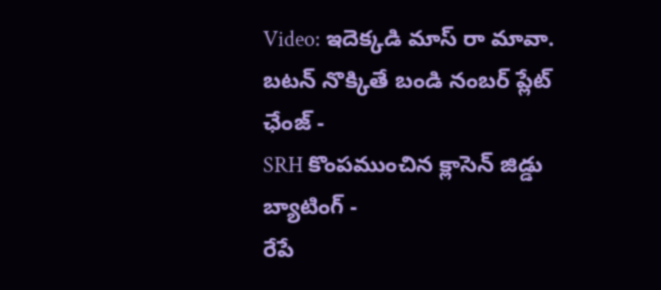Video: ఇదెక్కడి మాస్ రా మావా. బటన్ నొక్కితే బండి నంబర్ ప్లేట్ ఛేంజ్ -
SRH కొంపముంచిన క్లాసెన్ జిడ్డు బ్యాటింగ్ -
రేపే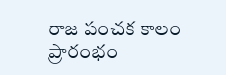రాజ పంచక కాలం ప్రారంభం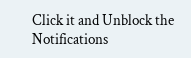Click it and Unblock the Notifications